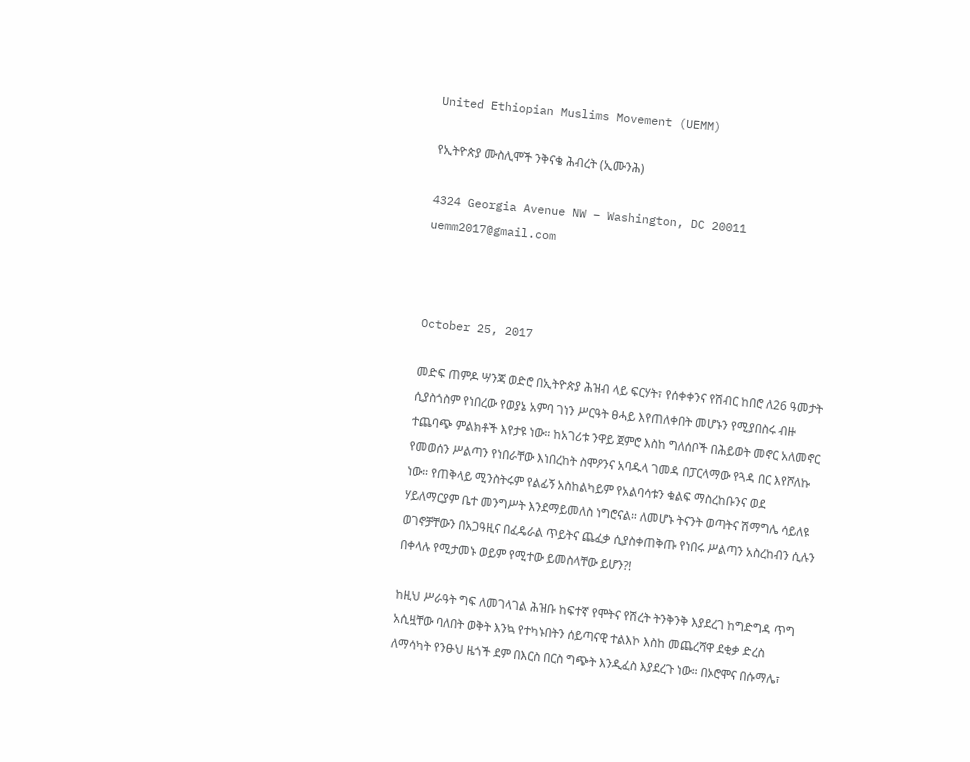United Ethiopian Muslims Movement (UEMM)

የኢትዮጵያ ሙስሊሞች ንቅናቄ ሕብረት (ኢሙንሕ)

4324 Georgia Avenue NW – Washington, DC 20011     uemm2017@gmail.com



October 25, 2017

መድፍ ጠምዶ ሣንጃ ወድሮ በኢትዮጵያ ሕዝብ ላይ ፍርሃት፣ የሰቀቀንና የሽብር ከበሮ ለ26 ዓመታት ሲያስጎስም የነበረው የወያኔ አምባ ገነን ሥርዓት ፀሓይ እየጠለቀበት መሆኑን የሚያበስሩ ብዙ ተጨባጭ ምልክቶች እየታዩ ነው። ከአገሪቱ ንዋይ ጀምሮ እስከ ግለሰቦች በሕይወት መኖር አለመኖር የመወሰን ሥልጣን የነበራቸው እነበረከት ስሞዖንና አባዱላ ገመዳ በፓርላማው የጓዳ በር እየሾለኩ ነው። የጠቅላይ ሚንስትሩም የልፊኝ አስከልካይም የአልባሳቱን ቁልፍ ማስረከቡንና ወደ ሃይለማርያም ቤተ መንግሥት እንደማይመለስ ነግሮናል። ለመሆኑ ትናንት ወጣትና ሽማግሌ ሳይለዩ ወገኖቻቸውን በአጋዓዚና በፈዴራል ጥይትና ጨፈቃ ሲያስቀጠቅጡ የነበሩ ሥልጣን አስረከብን ሲሉን በቀላሉ የሚታመኑ ወይም የሚተው ይመስላቸው ይሆን?!

ከዚህ ሥራዓት ግፍ ለመገላገል ሕዝቡ ከፍተኛ የሞትና የሽረት ትንቅንቅ እያደረገ ከግድግዳ ጥግ አሲዟቸው ባለበት ወቅት እንኳ የተካኑበትን ሰይጣናዊ ተልእኮ እስከ መጨረሻዋ ደቂቃ ድረስ ለማሳካት የንፁህ ዜጎች ደም በእርስ በርስ ግጭት እንዲፈስ እያደረጉ ነው። በኦሮሞና በሱማሌ፣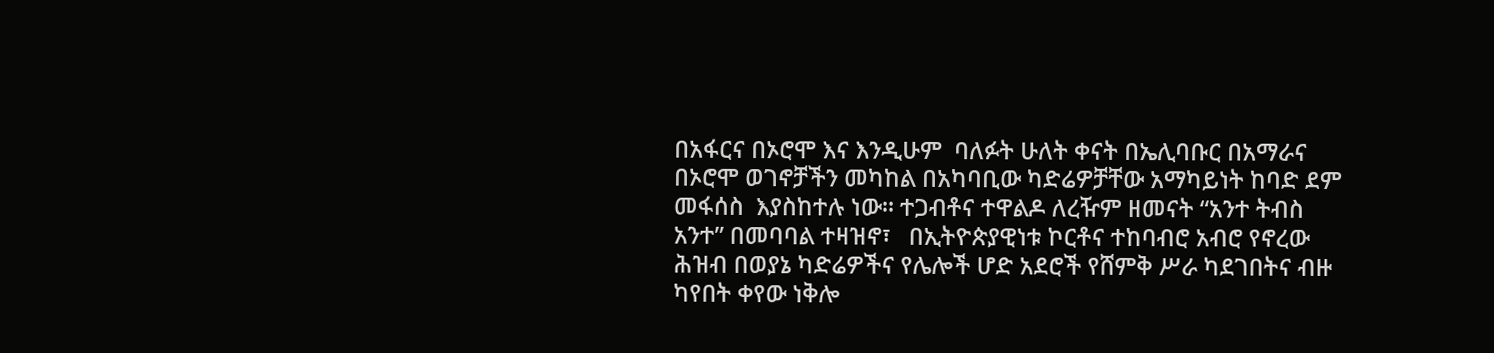በአፋርና በኦሮሞ እና እንዲሁም  ባለፉት ሁለት ቀናት በኤሊባቡር በአማራና በኦሮሞ ወገኖቻችን መካከል በአካባቢው ካድሬዎቻቸው አማካይነት ከባድ ደም መፋሰስ  እያስከተሉ ነው። ተጋብቶና ተዋልዶ ለረዥም ዘመናት “አንተ ትብስ አንተ” በመባባል ተዛዝኖ፣   በኢትዮጵያዊነቱ ኮርቶና ተከባብሮ አብሮ የኖረው ሕዝብ በወያኔ ካድሬዎችና የሌሎች ሆድ አደሮች የሸምቅ ሥራ ካደገበትና ብዙ ካየበት ቀየው ነቅሎ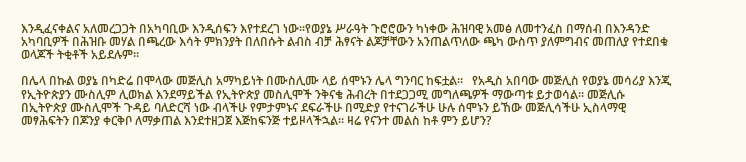እንዲፈናቀልና አለመረጋጋት በአካባቢው እንዲሰፍን እየተደረገ ነው።የወያኔ ሥራዓት ጉሮሮውን ካነቀው ሕዝባዊ አመፅ ለመተንፈስ በማሰብ በእንዳንድ አካባቢዎች በሕዝቡ መሃል በጫረው እሳት ምክንያት በለበሱት ልብስ ብቻ ሕፃናት ልጆቻቸውን አንጠልጥለው ጫካ ውስጥ ያለምግብና መጠለያ የተደበቁ ወላጆች ትቂቶች አይደሉም።

በሌላ በኩል ወያኔ በካድሬ በሞላው መጅሊስ አማካይነት በሙስሊሙ ላይ ሰሞኑን ሌላ ግንባር ከፍቷል።   የአዲስ አበባው መጅሊስ የወያኔ መሳሪያ እንጂ የኢትዮጵያን ሙስሊም ሊወክል እንደማይችል የኢትዮጵያ መስሊሞች ንቅናቄ ሕብረት በተደጋጋሚ መግለጫዎች ማውጣቱ ይታወሳል። መጅሊሱ በኢትዮጵያ ሙስሊሞች ጉዳይ ባለድርሻ ነው ብላችሁ የምታምኑና ደፍራችሁ በሚድያ የተናገራችሁ ሁሉ ሰሞኑን ይኸው መጅሊሳችሁ ኢስላማዊ መፃሕፍትን በጆንያ ቀርቅቦ ለማቃጠል እንደተዘጋጀ እጅከፍንጅ ተይዞላችኋል። ዛሬ የናንተ መልስ ከቶ ምን ይሆን?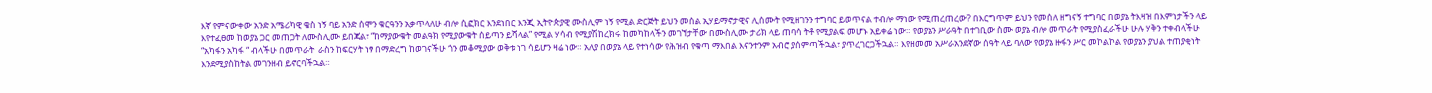እኛ የምናውቀው አንድ አሜሪካዊ ቄስ ነኝ ባይ አንድ ሰሞን ቁርዓንን አቃጥላለሁ ብሎ ሲፎክር እንደነበር እንጂ ኢትዮጵያዊ ሙስሊም ነኝ የሚል ድርጅት ይህን መሰል ኢሃይማኖታዊና ሊሰሙት የሚዘገንን ተግባር ይወጥናል ተብሎ ማነው የሚጠረጠረው? በእርግጥም ይህን የመሰለ ዘግናኝ ተግባር በወያኔ ትእዛዝ በእምነታችን ላይ እየተፈፀመ ከወያኔ ጋር መጠጋት ለሙስሊሙ ይበጃል፣ “ከማያውቁት መልዓክ የሚያውቁት ሰይጣን ይሻላል” የሚል ሃሳብ የሚያሽከረክሩ ከመካከላችን መገኘታቸው በሙስሊሙ ታሪክ ላይ ጠባሳ ትቶ የሚያልፍ መሆኑ አይቀሬ ነው። የወያኔን ሥራዓት በተገቢው ስሙ ወያኔ ብሎ መጥራት የሚያስፈራችሁ ሁሉ ሃቅን ተቀብላችሁ “አካፋን አካፋ “ ብላችሁ በመጥራት  ራስን ከፍርሃት ነፃ በማድረግ ከወገናችሁ ጎን መቆሚያው ወቅቱ ነገ ሳይሆን ዛሬ ነው። አለያ በወያኔ ላይ የተነሳው የሕዝብ የቁጣ ማእበል እናንተንም አብሮ ያሰምጣችኋል፣ ያጥረገርጋችኋል። እየዘመመ አሥራአንደኛው ሰዓት ላይ ባለው የወያኔ ዙፋን ሥር መኮልኮል የወያኔን ያህል ተጠያቂነት እንደሚያስከትል መገንዘብ ይኖርባችኋል።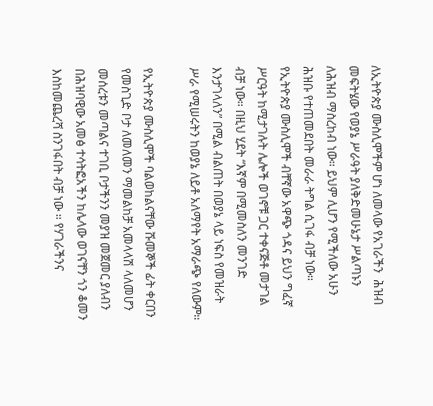ለኢትዮጵያ ሙስሊሞችም ሆነ ለመላው የአገራችን  ሕዝብ መፍትሄው የወያኔ ሥራዓት ያለቅድመሁኔታ ሥልጣኑን ለሕዝብ ማስረከብ ነው። ይህም ሊሆን የሚችለው አሁን ሕዝቡ የተጠመደበት መራራ ትግል ሲገፋ ብቻ ነው። የኢትዮጵያ ሙስሊሞች ብቸኛው አዋጭ ጎዳና ይህን ግፈኛ ሥርዓት ከሚታገሉት ሌሎች ወገኖቹ ጋር ተቀናጅቶ መታገል ብቻ ነው። በዚህ ሂደት “እኛም በሚመስለን መንገድ እንታገላለን” በሚል ብልጠት በወያኔ ላይ ነፍስ የመዝራት ሥራ የሚሠሩትን ከወያኔ ለይቶ አለማየት አማራጭ የለውም።

የኢትዮጵያ ሙስሊሞች ባልወከልናቸው ሹመኞች ፊት ቀርበን የመስጊድ ቦታ ለመለመን ማመልከቻ አመላላሽ ላለመሆን መሰረቱን መጣልና ተገቢ ቦታችንን መያዝ መጀመር ያለብን በሕዝባዊው አመፅ ተሳትፎአችን ከሌላው ወገናቸን ጎን ቆመን እስከመጨረሻ ስንገፋበት ብቻ ነው ። የሃገራችንና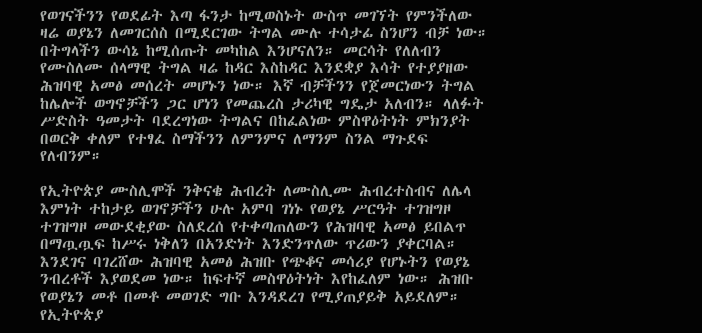የወገናችንን የወደፊት እጣ ፋንታ ከሚወስኑት ውስጥ መገኘት የምንችለው ዛሬ ወያኔን ለመገርሰስ በሚደርገው ትግል ሙሉ ተሳታፊ ስንሆን ብቻ ነው። በትግላችን ውሳኔ ከሚሰጡት መካከል እንሆናለን። መርሳት የለለብን የሙስለሙ ሰላማዊ ትግል ዛሬ ከዳር እስከዳር እንደቋያ እሳት የተያያዘው ሕዝባዊ አመፅ መሰረት መሆኑን ነው። እኛ ብቻችንን የጀመርነውን ትግል ከሌሎች ወግኖቻችን ጋር ሆነን የመጨረስ ታሪካዊ ግዴታ አለብን። ላለፉት ሥድስት ዓመታት ባደረግነው ትግልና በከፈልነው ምስዋዕትነት ምክንያት በወርቅ ቀለም የተፃፈ ስማችንን ለምንምና ለማንም ስንል ማጉደፍ የለብንም።

የኢትዮጵያ ሙስሊሞች ንቅናቄ ሕብረት ለሙስሊሙ ሕብረተስብና ለሌላ እምነት ተከታይ ወገኖቻችን ሁሉ አምባ ገነኑ የወያኔ ሥርዓት ተገዝግዞ ተገዝግዞ መውደቂያው ስለደረሰ የተቀጣጠለውን የሕዝባዊ አመፅ ይበልጥ በማጧጧፍ ከሥሩ ነቅለን በአንድነት እንድንጥለው ጥሪውን ያቀርባል። እንደገና ባገረሸው ሕዝባዊ አመፅ ሕዝቡ የጭቆና መሳሪያ የሆኑትን የወያኔ ንብረቶች እያወደመ ነው። ከፍተኛ መስዋዕትነት እየከፈለም ነው። ሕዝቡ የወያኔን መቶ በመቶ መወገድ ግቡ እንዳደረገ የሚያጠያይቅ አይደለም። የኢትዮጵያ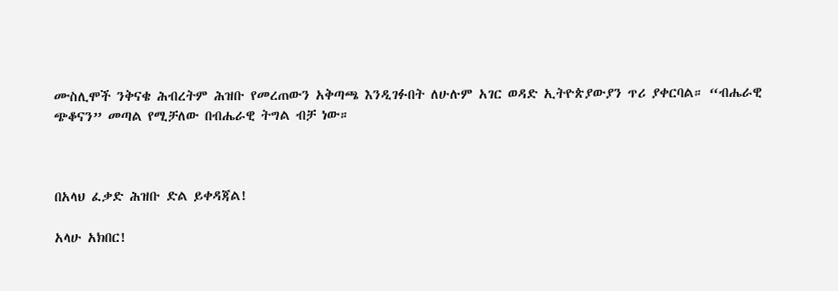ሙስሊሞች ንቅናቄ ሕብረትም ሕዝቡ የመረጠውን አቅጣጫ እንዲገፉበት ለሁሉም አገር ወዳድ ኢትዮጵያውያን ጥሪ ያቀርባል። “ብሔራዊ ጭቆናን” መጣል የሚቻለው በብሔራዊ ትግል ብቻ ነው።



በአላህ ፈቃድ ሕዝቡ ድል ይቀዳጃል!

አላሁ አክበር!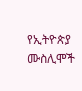የኢትዮጵያ ሙስሊሞች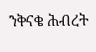ንቅናቄ ሕብረት